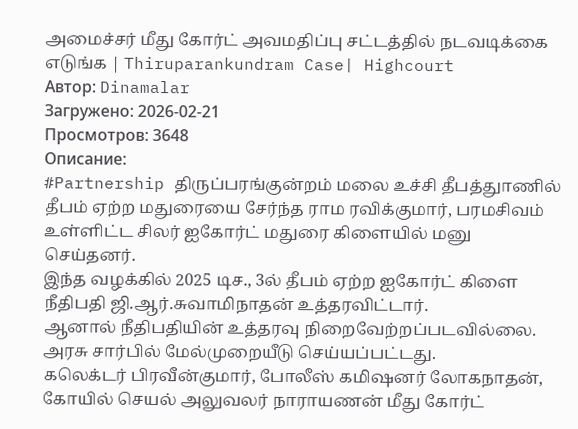அமைச்சர் மீது கோர்ட் அவமதிப்பு சட்டத்தில் நடவடிக்கை எடுங்க | Thiruparankundram Case| Highcourt
Автор: Dinamalar
Загружено: 2026-02-21
Просмотров: 3648
Описание:
#Partnership திருப்பரங்குன்றம் மலை உச்சி தீபத்துாணில் தீபம் ஏற்ற மதுரையை சேர்ந்த ராம ரவிக்குமார், பரமசிவம் உள்ளிட்ட சிலர் ஐகோர்ட் மதுரை கிளையில் மனு செய்தனர்.
இந்த வழக்கில் 2025 டிச., 3ல் தீபம் ஏற்ற ஐகோர்ட் கிளை நீதிபதி ஜி.ஆர்.சுவாமிநாதன் உத்தரவிட்டார்.
ஆனால் நீதிபதியின் உத்தரவு நிறைவேற்றப்படவில்லை.
அரசு சார்பில் மேல்முறையீடு செய்யப்பட்டது.
கலெக்டர் பிரவீன்குமார், போலீஸ் கமிஷனர் லோகநாதன், கோயில் செயல் அலுவலர் நாராயணன் மீது கோர்ட்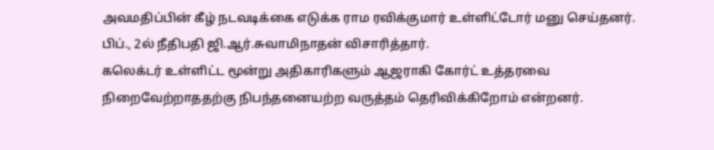அவமதிப்பின் கீழ் நடவடிக்கை எடுக்க ராம ரவிக்குமார் உள்ளிட்டோர் மனு செய்தனர்.
பிப்., 2ல் நீதிபதி ஜி.ஆர்.சுவாமிநாதன் விசாரித்தார்.
கலெக்டர் உள்ளிட்ட மூன்று அதிகாரிகளும் ஆஜராகி கோர்ட் உத்தரவை நிறைவேற்றாததற்கு நிபந்தனையற்ற வருத்தம் தெரிவிக்கிறோம் என்றனர்.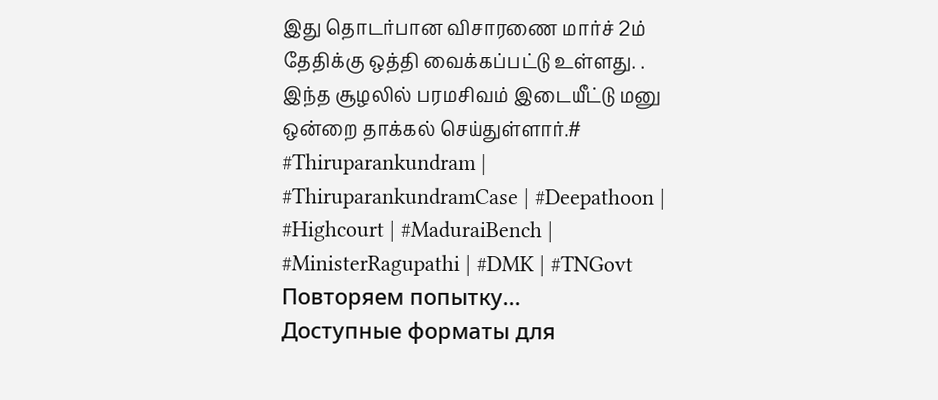இது தொடர்பான விசாரணை மார்ச் 2ம் தேதிக்கு ஒத்தி வைக்கப்பட்டு உள்ளது. .
இந்த சூழலில் பரமசிவம் இடையீட்டு மனு ஒன்றை தாக்கல் செய்துள்ளார்.# #Thiruparankundram | #ThiruparankundramCase | #Deepathoon | #Highcourt | #MaduraiBench | #MinisterRagupathi | #DMK | #TNGovt
Повторяем попытку...
Доступные форматы для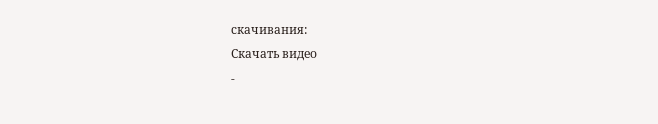скачивания:
Скачать видео
-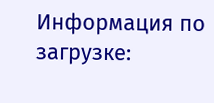Информация по загрузке: